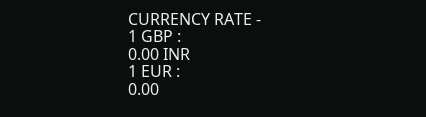CURRENCY RATE -
1 GBP :
0.00 INR
1 EUR :
0.00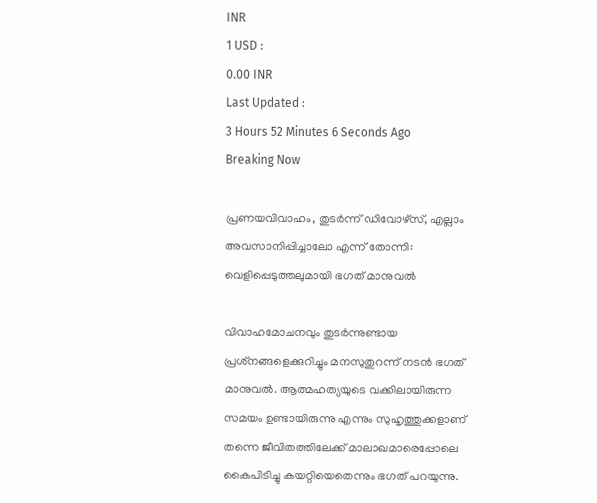INR
1 USD :
0.00 INR
Last Updated :
3 Hours 52 Minutes 6 Seconds Ago
Breaking Now

പ്രണയവിവാഹം, തുടര്‍ന്ന് ഡിവോഴ്‌സ്, എല്ലാം അവസാനിപ്പിച്ചാലോ എന്ന് തോന്നി: വെളിപ്പെടുത്തലുമായി ഭഗത് മാനുവല്‍

വിവാഹമോചനവും തുടര്‍ന്നുണ്ടായ പ്രശ്‌നങ്ങളെക്കുറിച്ചും മനസുതുറന്ന് നടന്‍ ഭഗത് മാനുവല്‍. ആത്മഹത്യയുടെ വക്കിലായിരുന്ന സമയം ഉണ്ടായിരുന്നു എന്നും സുഹൃത്തുക്കളാണ് തന്നെ ജീവിതത്തിലേക്ക് മാലാഖമാരെപ്പോലെ കൈപിടിച്ചു കയറ്റിയെതെന്നും ഭഗത് പറയുന്നു.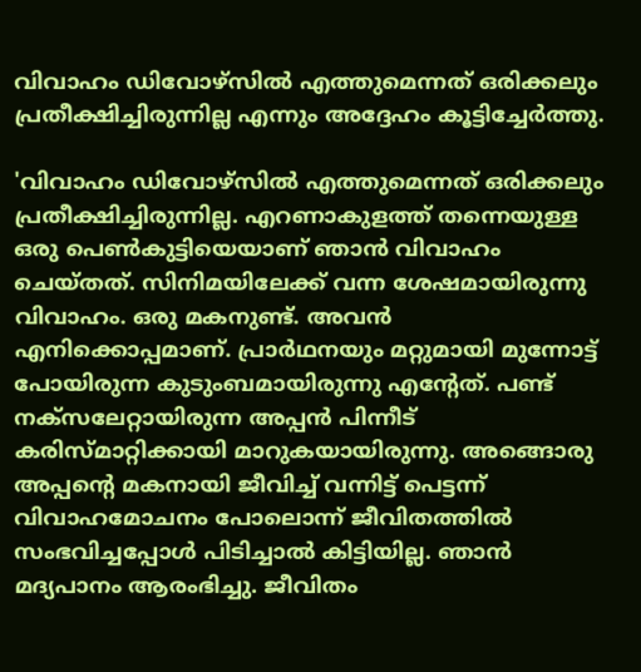വിവാഹം ഡിവോഴ്‌സില്‍ എത്തുമെന്നത് ഒരിക്കലും പ്രതീക്ഷിച്ചിരുന്നില്ല എന്നും അദ്ദേഹം കൂട്ടിച്ചേര്‍ത്തു.

'വിവാഹം ഡിവോഴ്‌സില്‍ എത്തുമെന്നത് ഒരിക്കലും പ്രതീക്ഷിച്ചിരുന്നില്ല. എറണാകുളത്ത് തന്നെയുള്ള ഒരു പെണ്‍കുട്ടിയെയാണ് ഞാന്‍ വിവാഹം ചെയ്തത്. സിനിമയിലേക്ക് വന്ന ശേഷമായിരുന്നു വിവാഹം. ഒരു മകനുണ്ട്. അവന്‍ എനിക്കൊപ്പമാണ്. പ്രാര്‍ഥനയും മറ്റുമായി മുന്നോട്ട് പോയിരുന്ന കുടുംബമായിരുന്നു എന്റേത്. പണ്ട് നക്‌സലേറ്റായിരുന്ന അപ്പന്‍ പിന്നീട് കരിസ്മാറ്റിക്കായി മാറുകയായിരുന്നു. അങ്ങൊരു അപ്പന്റെ മകനായി ജീവിച്ച് വന്നിട്ട് പെട്ടന്ന് വിവാഹമോചനം പോലൊന്ന് ജീവിതത്തില്‍ സംഭവിച്ചപ്പോള്‍ പിടിച്ചാല്‍ കിട്ടിയില്ല. ഞാന്‍ മദ്യപാനം ആരംഭിച്ചു. ജീവിതം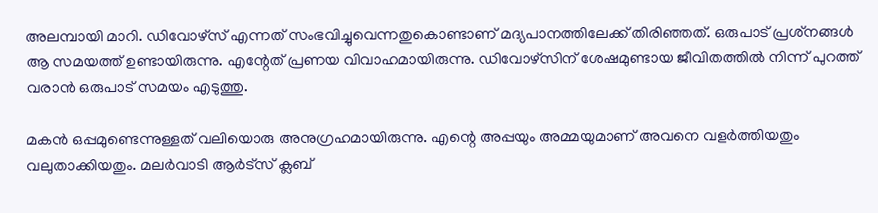അലമ്പായി മാറി. ഡിവോഴ്‌സ് എന്നത് സംഭവിച്ചുവെന്നതുകൊണ്ടാണ് മദ്യപാനത്തിലേക്ക് തിരിഞ്ഞത്. ഒരുപാട് പ്രശ്‌നങ്ങള്‍ ആ സമയത്ത് ഉണ്ടായിരുന്നു. എന്റേത് പ്രണയ വിവാഹമായിരുന്നു. ഡിവോഴ്‌സിന് ശേഷമുണ്ടായ ജീവിതത്തില്‍ നിന്ന് പുറത്ത് വരാന്‍ ഒരുപാട് സമയം എടുത്തു.

മകന്‍ ഒപ്പമുണ്ടെന്നുള്ളത് വലിയൊരു അനുഗ്രഹമായിരുന്നു. എന്റെ അപ്പയും അമ്മയുമാണ് അവനെ വളര്‍ത്തിയതും വലുതാക്കിയതും. മലര്‍വാടി ആര്‍ട്‌സ് ക്ലബ്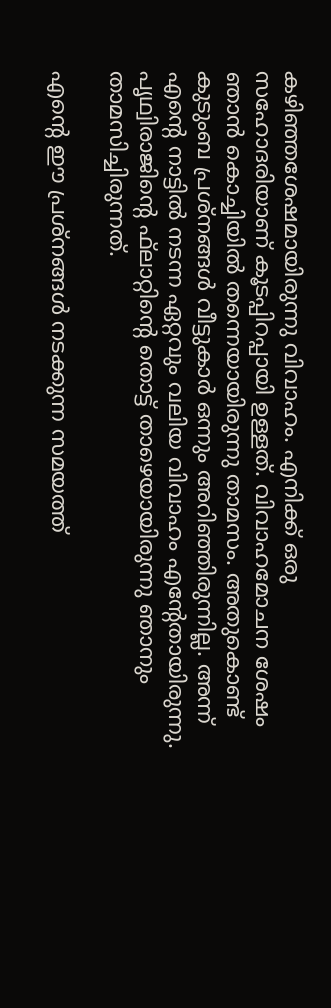കഴിഞ്ഞശേഷമായിരുന്നു വിവാഹം. എനിക്ക് ഒരു സഹോദരിയാണ് കൂടപ്പിറപ്പായി ഉള്ളത്. വിവാഹമോചന ശേഷം ഞാന്‍ കൊച്ചിയില്‍ തന്നെയായിരുന്നു താമസം. അതുകൊണ്ട് കുടുംബ പ്രശ്‌നങ്ങള്‍ വീട്ടുകാര്‍ ഒന്നും അറിഞ്ഞിരുന്നില്ല. അന്ന് എന്റെ നാട്ടില്‍ നടന്ന ഏറ്റവും വലിയ വിവാഹം എന്റേതായിരുന്നു. പൃഥ്വിരാജിന്റെ ഫ്‌ലാറ്റിന്റെ തൊട്ട് താഴെയായിരുന്നു ഞാനും താമസിച്ചിരുന്നത്.

എന്റെ ഈ പ്രശ്‌നങ്ങള്‍ നടക്കുന്ന സമയത്ത്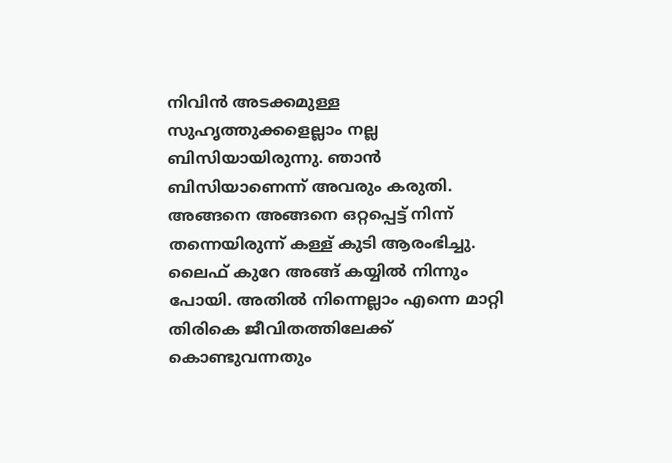നിവിന്‍ അടക്കമുള്ള സുഹൃത്തുക്കളെല്ലാം നല്ല ബിസിയായിരുന്നു. ഞാന്‍ ബിസിയാണെന്ന് അവരും കരുതി. അങ്ങനെ അങ്ങനെ ഒറ്റപ്പെട്ട് നിന്ന് തന്നെയിരുന്ന് കള്ള് കുടി ആരംഭിച്ചു. ലൈഫ് കുറേ അങ്ങ് കയ്യില്‍ നിന്നും പോയി. അതില്‍ നിന്നെല്ലാം എന്നെ മാറ്റി തിരികെ ജീവിതത്തിലേക്ക് കൊണ്ടുവന്നതും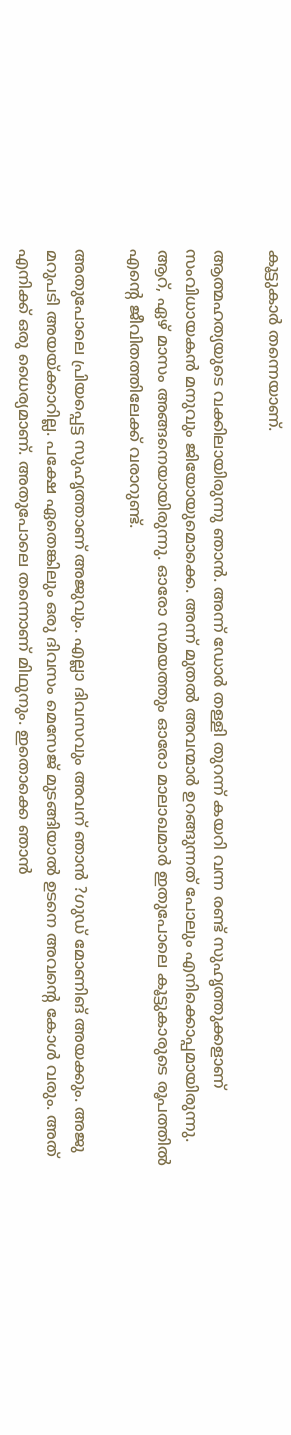കൂട്ടുകാര്‍ തന്നെയാണ്.

ആത്മഹത്യയുടെ വക്കിലായിരുന്നു ഞാന്‍. അന്ന് ഡോര്‍ തള്ളി തുറന്ന് കയറി വന്ന രണ്ട് സുഹൃത്തുക്കളാണ് സംവിധായകന്‍ മനുവും ജിയോയുമൊക്കെ. അന്ന് മുതല്‍ അവന്മാര്‍ ഉറങ്ങുന്നത് പോലും എനിക്കൊപ്പമായിരുന്നു. ആറ്, ഏഴ് മാസം അങ്ങനെയായിരുന്നു. ഓരോ സമയത്തും ഓരോ മാലാഖമാര്‍ ഇതുപോലെ കൂട്ടുകാരുടെ രൂപത്തില്‍ എന്റെ ജീവിതത്തിലേക്ക് വരാറുണ്ട്.

അതുപോലെ പ്രിയപ്പെട്ട സുഹൃത്താണ് അജുവും. എല്ലാ ദിവസവും അവന് ഞാന്‍ ?ഗുഡ് മോണിങ് അയക്കും. അജു മറുപടി അയയ്ക്കാറില്ല. പക്ഷേ ഏതെങ്കിലും ഒരു ദിവസം മെസേജ് മുടങ്ങിയാല്‍ ഉടനെ അവന്റെ കോള്‍ വരും. അത് എനിക്ക് ഒരു ധൈര്യമാണ്. അതുപോലെ തന്നൊണ് മിഥുനും. ഇതൊക്കെ ഞാന്‍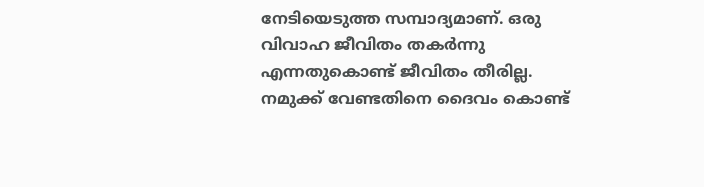നേടിയെടുത്ത സമ്പാദ്യമാണ്. ഒരു വിവാഹ ജീവിതം തകര്‍ന്നു എന്നതുകൊണ്ട് ജീവിതം തീരില്ല. നമുക്ക് വേണ്ടതിനെ ദൈവം കൊണ്ട്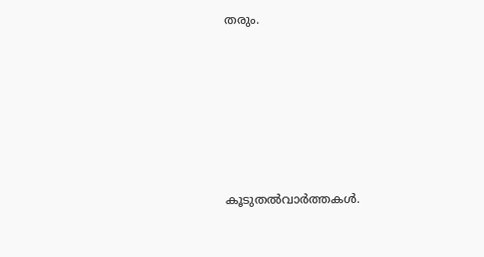തരും.






കൂടുതല്‍വാര്‍ത്തകള്‍.